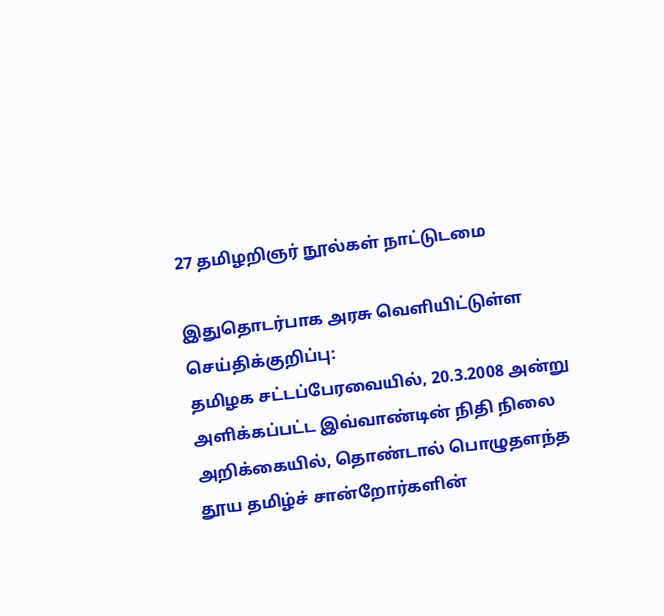27 தமிழறிஞர் நூல்கள் நாட்டுடமை

இதுதொடர்பாக அரசு வெளியிட்டுள்ள செய்திக்குறிப்பு:
தமிழக சட்டப்பேரவையில், 20.3.2008 அன்று அளிக்கப்பட்ட இவ்வாண்டின் நிதி நிலை அறிக்கையில், தொண்டால் பொழுதளந்த தூய தமிழ்ச் சான்றோர்களின்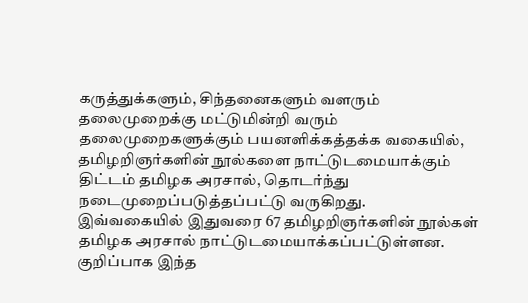கருத்துக்களும், சிந்தனைகளும் வளரும் தலைமுறைக்கு மட்டுமின்றி வரும் தலைமுறைகளுக்கும் பயனளிக்கத்தக்க வகையில், தமிழறிஞர்களின் நூல்களை நாட்டுடமையாக்கும் திட்டம் தமிழக அரசால், தொடர்ந்து நடைமுறைப்படுத்தப்பட்டு வருகிறது.
இவ்வகையில் இதுவரை 67 தமிழறிஞர்களின் நூல்கள் தமிழக அரசால் நாட்டுடமையாக்கப்பட்டுள்ளன. குறிப்பாக இந்த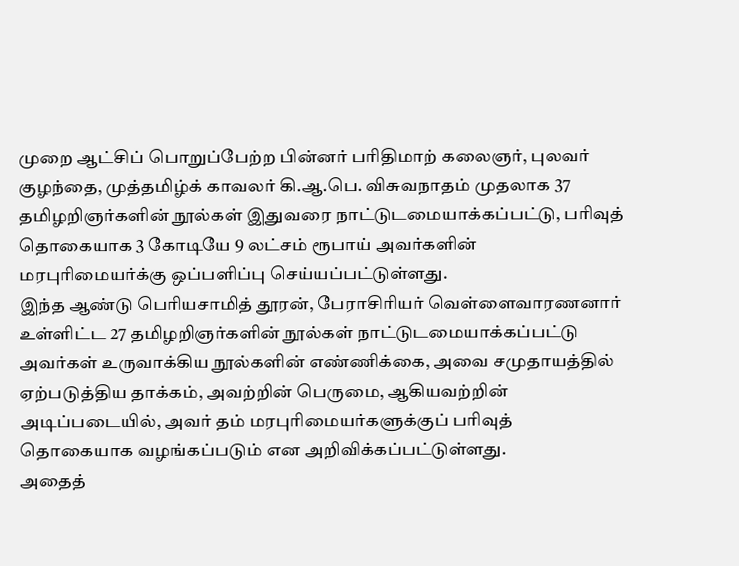முறை ஆட்சிப் பொறுப்பேற்ற பின்னர் பரிதிமாற் கலைஞர், புலவர் குழந்தை, முத்தமிழ்க் காவலர் கி.ஆ.பெ. விசுவநாதம் முதலாக 37 தமிழறிஞர்களின் நூல்கள் இதுவரை நாட்டுடமையாக்கப்பட்டு, பரிவுத் தொகையாக 3 கோடியே 9 லட்சம் ரூபாய் அவர்களின் மரபுரிமையர்க்கு ஒப்பளிப்பு செய்யப்பட்டுள்ளது.
இந்த ஆண்டு பெரியசாமித் தூரன், பேராசிரியர் வெள்ளைவாரணனார் உள்ளிட்ட 27 தமிழறிஞர்களின் நூல்கள் நாட்டுடமையாக்கப்பட்டு அவர்கள் உருவாக்கிய நூல்களின் எண்ணிக்கை, அவை சமுதாயத்தில் ஏற்படுத்திய தாக்கம், அவற்றின் பெருமை, ஆகியவற்றின் அடிப்படையில், அவர் தம் மரபுரிமையர்களுக்குப் பரிவுத் தொகையாக வழங்கப்படும் என அறிவிக்கப்பட்டுள்ளது.
அதைத்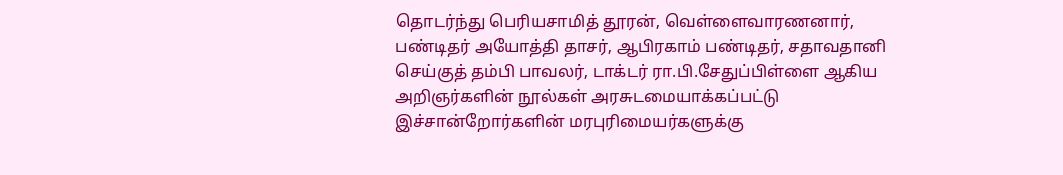தொடர்ந்து பெரியசாமித் தூரன், வெள்ளைவாரணனார், பண்டிதர் அயோத்தி தாசர், ஆபிரகாம் பண்டிதர், சதாவதானி செய்குத் தம்பி பாவலர், டாக்டர் ரா.பி.சேதுப்பிள்ளை ஆகிய அறிஞர்களின் நூல்கள் அரசுடமையாக்கப்பட்டு இச்சான்றோர்களின் மரபுரிமையர்களுக்கு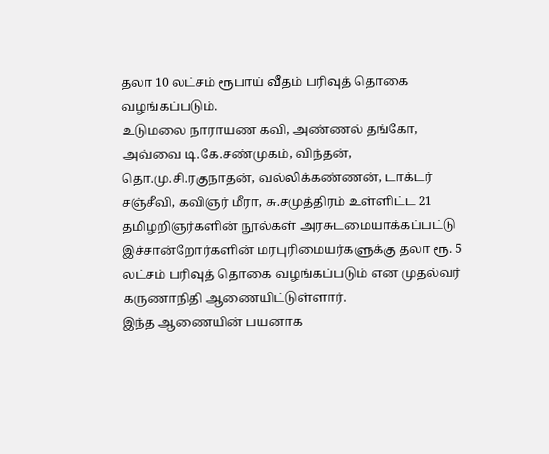தலா 10 லட்சம் ரூபாய் வீதம் பரிவுத் தொகை வழங்கப்படும்.
உடுமலை நாராயண கவி, அண்ணல் தங்கோ, அவ்வை டி.கே.சண்முகம், விந்தன், தொ.மு.சி.ரகுநாதன், வல்லிக்கண்ணன், டாக்டர் சஞ்சீவி, கவிஞர் மீரா, சு.சமுத்திரம் உள்ளிட்ட 21 தமிழறிஞர்களின் நூல்கள் அரசுடமையாக்கப்பட்டு இச்சான்றோர்களின் மரபுரிமையர்களுக்கு தலா ரூ. 5 லட்சம் பரிவுத் தொகை வழங்கப்படும் என முதல்வர் கருணாநிதி ஆணையிட்டுள்ளார்.
இந்த ஆணையின் பயனாக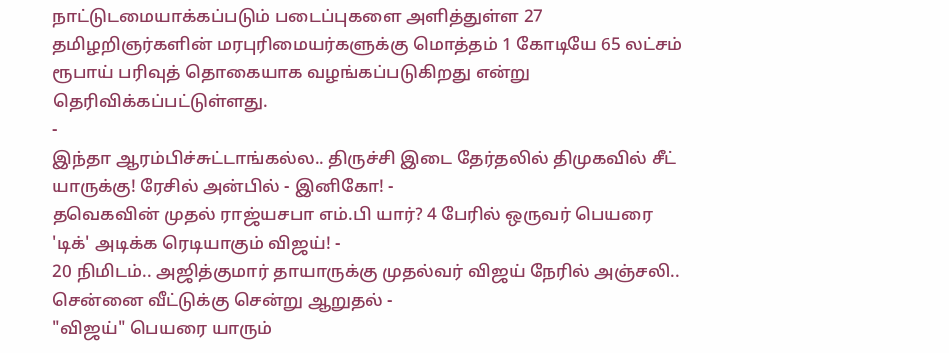நாட்டுடமையாக்கப்படும் படைப்புகளை அளித்துள்ள 27 தமிழறிஞர்களின் மரபுரிமையர்களுக்கு மொத்தம் 1 கோடியே 65 லட்சம் ரூபாய் பரிவுத் தொகையாக வழங்கப்படுகிறது என்று தெரிவிக்கப்பட்டுள்ளது.
-
இந்தா ஆரம்பிச்சுட்டாங்கல்ல.. திருச்சி இடை தேர்தலில் திமுகவில் சீட் யாருக்கு! ரேசில் அன்பில் - இனிகோ! -
தவெகவின் முதல் ராஜ்யசபா எம்.பி யார்? 4 பேரில் ஒருவர் பெயரை 'டிக்' அடிக்க ரெடியாகும் விஜய்! -
20 நிமிடம்.. அஜித்குமார் தாயாருக்கு முதல்வர் விஜய் நேரில் அஞ்சலி.. சென்னை வீட்டுக்கு சென்று ஆறுதல் -
"விஜய்" பெயரை யாரும்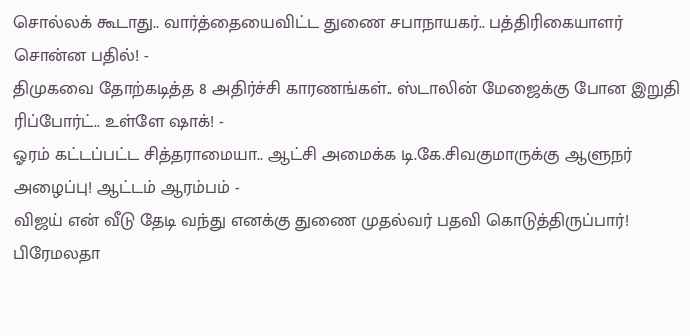சொல்லக் கூடாது.. வார்த்தையைவிட்ட துணை சபாநாயகர்.. பத்திரிகையாளர் சொன்ன பதில்! -
திமுகவை தோற்கடித்த 8 அதிர்ச்சி காரணங்கள்.. ஸ்டாலின் மேஜைக்கு போன இறுதி ரிப்போர்ட்.. உள்ளே ஷாக்! -
ஓரம் கட்டப்பட்ட சித்தராமையா.. ஆட்சி அமைக்க டி.கே.சிவகுமாருக்கு ஆளுநர் அழைப்பு! ஆட்டம் ஆரம்பம் -
விஜய் என் வீடு தேடி வந்து எனக்கு துணை முதல்வர் பதவி கொடுத்திருப்பார்! பிரேமலதா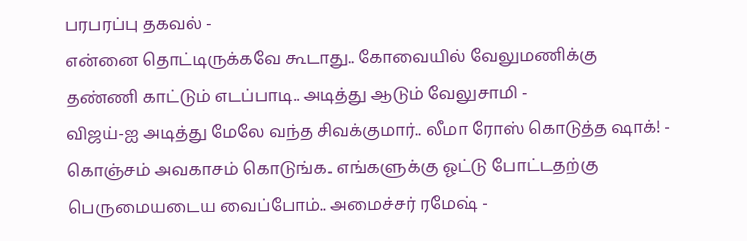பரபரப்பு தகவல் -
என்னை தொட்டிருக்கவே கூடாது.. கோவையில் வேலுமணிக்கு தண்ணி காட்டும் எடப்பாடி.. அடித்து ஆடும் வேலுசாமி -
விஜய்-ஐ அடித்து மேலே வந்த சிவக்குமார்.. லீமா ரோஸ் கொடுத்த ஷாக்! -
கொஞ்சம் அவகாசம் கொடுங்க.. எங்களுக்கு ஓட்டு போட்டதற்கு பெருமையடைய வைப்போம்.. அமைச்சர் ரமேஷ் -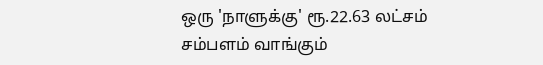ஒரு 'நாளுக்கு' ரூ.22.63 லட்சம் சம்பளம் வாங்கும்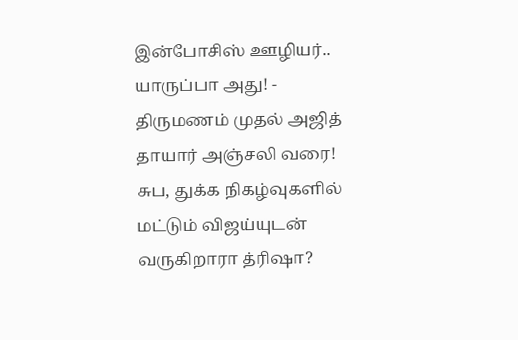இன்போசிஸ் ஊழியர்.. யாருப்பா அது! -
திருமணம் முதல் அஜித் தாயார் அஞ்சலி வரை! சுப, துக்க நிகழ்வுகளில் மட்டும் விஜய்யுடன் வருகிறாரா த்ரிஷா?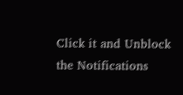Click it and Unblock the Notifications